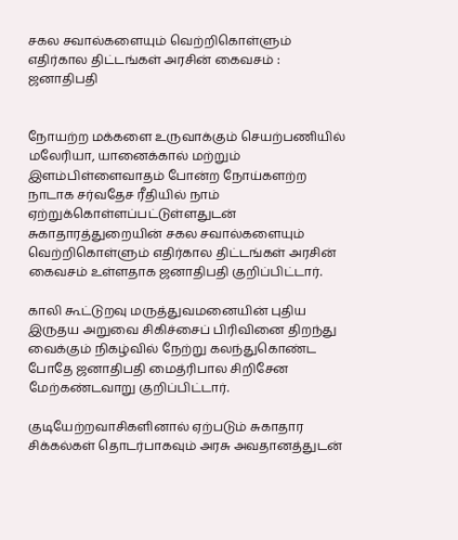சகல சவால்களையும் வெற்றிகொள்ளும் எதிர்கால திட்டங்கள் அரசின் கைவசம் : ஜனாதிபதி


நோயற்ற மக்களை உருவாக்கும் செயற்பணியில் மலேரியா, யானைக்கால் மற்றும் இளம்பிள்ளைவாதம் போன்ற நோய்களற்ற நாடாக சர்வதேச ரீதியில் நாம் ஏற்றுக்கொள்ளப்பட்டுள்ளதுடன் சுகாதாரத்துறையின் சகல சவால்களையும் வெற்றிகொள்ளும் எதிர்கால திட்டங்கள் அரசின் கைவசம் உள்ளதாக ஜனாதிபதி குறிப்பிட்டார்.

காலி கூட்டுறவு மருத்துவமனையின் புதிய இருதய அறுவை சிகிச்சைப் பிரிவினை திறந்து வைக்கும் நிகழ்வில் நேற்று கலந்துகொண்ட போதே ஜனாதிபதி மைத்ரிபால சிறிசேன மேற்கண்டவாறு குறிப்பிட்டார்.

குடியேற்றவாசிகளினால் ஏற்படும் சுகாதார சிக்கல்கள் தொடர்பாகவும் அரசு அவதானத்துடன்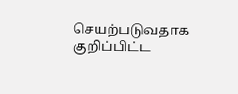செயற்படுவதாக குறிப்பிட்ட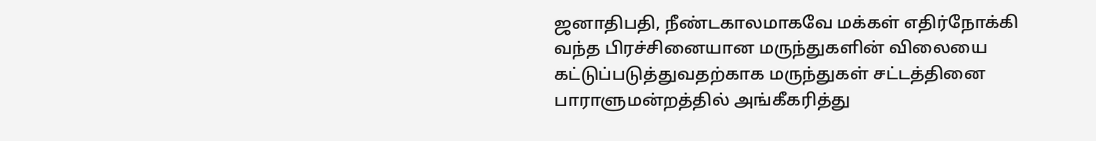ஜனாதிபதி, நீண்டகாலமாகவே மக்கள் எதிர்நோக்கி வந்த பிரச்சினையான மருந்துகளின் விலையை கட்டுப்படுத்துவதற்காக மருந்துகள் சட்டத்தினை பாராளுமன்றத்தில் அங்கீகரித்து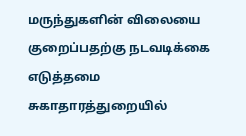மருந்துகளின் விலையை குறைப்பதற்கு நடவடிக்கை எடுத்தமை சுகாதாரத்துறையில்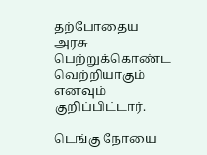தற்போதைய அரசு பெற்றுக்கொண்ட வெற்றியாகும் எனவும் குறிப்பிட்டார்.

டெங்கு நோயை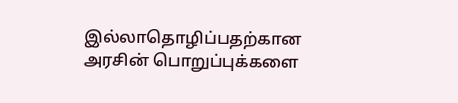இல்லாதொழிப்பதற்கான அரசின் பொறுப்புக்களை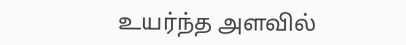உயர்ந்த அளவில்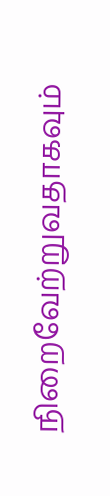நிறைவேற்றுவதாகவும்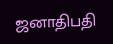ஜனாதிபதி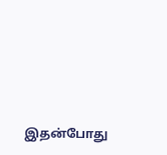இதன்போது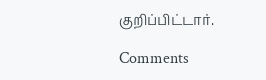குறிப்பிட்டார்.

Comments